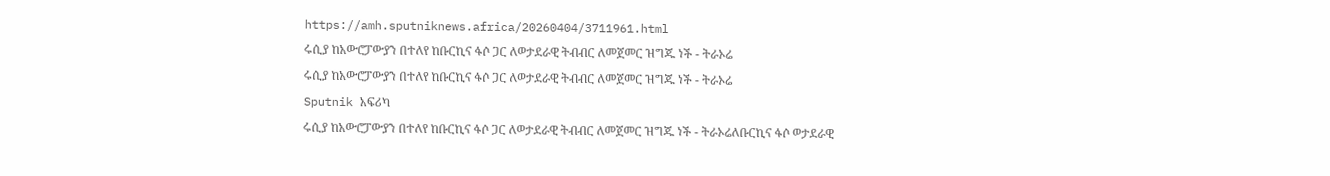https://amh.sputniknews.africa/20260404/3711961.html
ሩሲያ ከአውሮፓውያን በተለየ ከቡርኪና ፋሶ ጋር ለወታደራዊ ትብብር ለመጀመር ዝግጁ ነች - ትራኦሬ
ሩሲያ ከአውሮፓውያን በተለየ ከቡርኪና ፋሶ ጋር ለወታደራዊ ትብብር ለመጀመር ዝግጁ ነች - ትራኦሬ
Sputnik አፍሪካ
ሩሲያ ከአውሮፓውያን በተለየ ከቡርኪና ፋሶ ጋር ለወታደራዊ ትብብር ለመጀመር ዝግጁ ነች - ትራኦሬለቡርኪና ፋሶ ወታደራዊ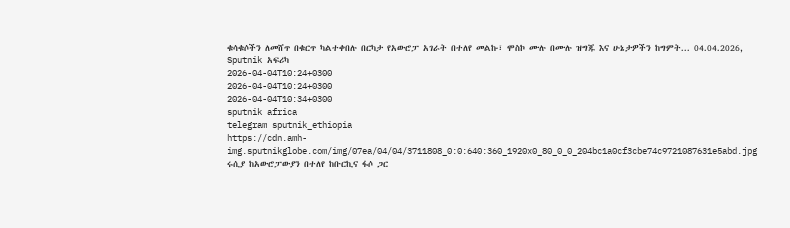ቁሳቁሶችን ለመሸጥ በቁርጥ ካልተቀበሉ በርካታ የአውሮፓ አገራት በተለየ መልኩ፣ ሞስኮ ሙሉ በሙሉ ዝግጁ እና ሁኔታዎችን ከግምት... 04.04.2026, Sputnik አፍሪካ
2026-04-04T10:24+0300
2026-04-04T10:24+0300
2026-04-04T10:34+0300
sputnik africa
telegram sputnik_ethiopia
https://cdn.amh-img.sputnikglobe.com/img/07ea/04/04/3711808_0:0:640:360_1920x0_80_0_0_204bc1a0cf3cbe74c9721087631e5abd.jpg
ሩሲያ ከአውሮፓውያን በተለየ ከቡርኪና ፋሶ ጋር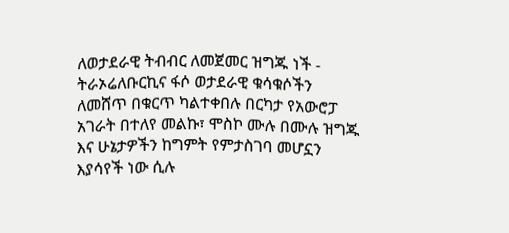ለወታደራዊ ትብብር ለመጀመር ዝግጁ ነች - ትራኦሬለቡርኪና ፋሶ ወታደራዊ ቁሳቁሶችን ለመሸጥ በቁርጥ ካልተቀበሉ በርካታ የአውሮፓ አገራት በተለየ መልኩ፣ ሞስኮ ሙሉ በሙሉ ዝግጁ እና ሁኔታዎችን ከግምት የምታስገባ መሆኗን እያሳየች ነው ሲሉ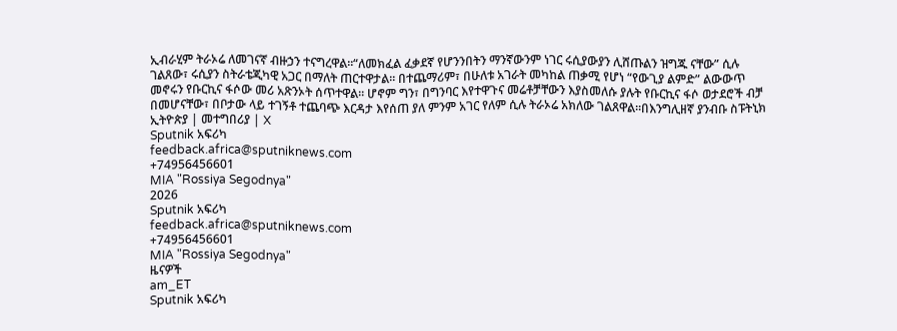ኢብራሂም ትራኦሬ ለመገናኛ ብዙኃን ተናግረዋል።“ለመክፈል ፈቃደኛ የሆንንበትን ማንኛውንም ነገር ሩሲያውያን ሊሸጡልን ዝግጁ ናቸው” ሲሉ ገልጸው፣ ሩሲያን ስትራቴጂካዊ አጋር በማለት ጠርተዋታል። በተጨማሪም፣ በሁለቱ አገራት መካከል ጠቃሚ የሆነ “የውጊያ ልምድ” ልውውጥ መኖሩን የቡርኪና ፋሶው መሪ አጽንኦት ሰጥተዋል። ሆኖም ግን፣ በግንባር እየተዋጉና መሬቶቻቸውን እያስመለሱ ያሉት የቡርኪና ፋሶ ወታደሮች ብቻ በመሆናቸው፣ በቦታው ላይ ተገኝቶ ተጨባጭ እርዳታ እየሰጠ ያለ ምንም አገር የለም ሲሉ ትራኦሬ አክለው ገልጸዋል።በእንግሊዘኛ ያንብቡ ስፑትኒክ ኢትዮጵያ | መተግበሪያ | X
Sputnik አፍሪካ
feedback.africa@sputniknews.com
+74956456601
MIA "Rossiya Segodnya"
2026
Sputnik አፍሪካ
feedback.africa@sputniknews.com
+74956456601
MIA "Rossiya Segodnya"
ዜናዎች
am_ET
Sputnik አፍሪካ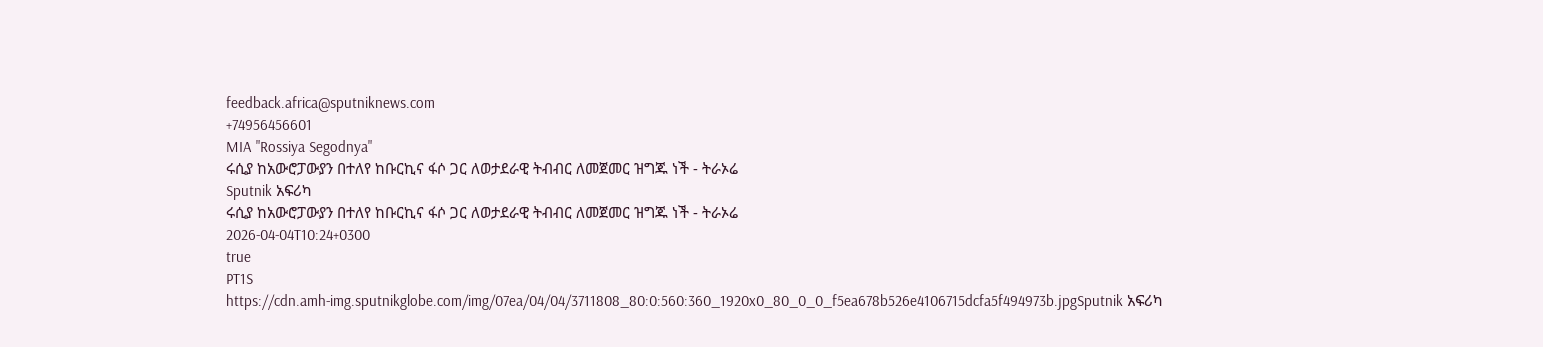feedback.africa@sputniknews.com
+74956456601
MIA "Rossiya Segodnya"
ሩሲያ ከአውሮፓውያን በተለየ ከቡርኪና ፋሶ ጋር ለወታደራዊ ትብብር ለመጀመር ዝግጁ ነች - ትራኦሬ
Sputnik አፍሪካ
ሩሲያ ከአውሮፓውያን በተለየ ከቡርኪና ፋሶ ጋር ለወታደራዊ ትብብር ለመጀመር ዝግጁ ነች - ትራኦሬ
2026-04-04T10:24+0300
true
PT1S
https://cdn.amh-img.sputnikglobe.com/img/07ea/04/04/3711808_80:0:560:360_1920x0_80_0_0_f5ea678b526e4106715dcfa5f494973b.jpgSputnik አፍሪካ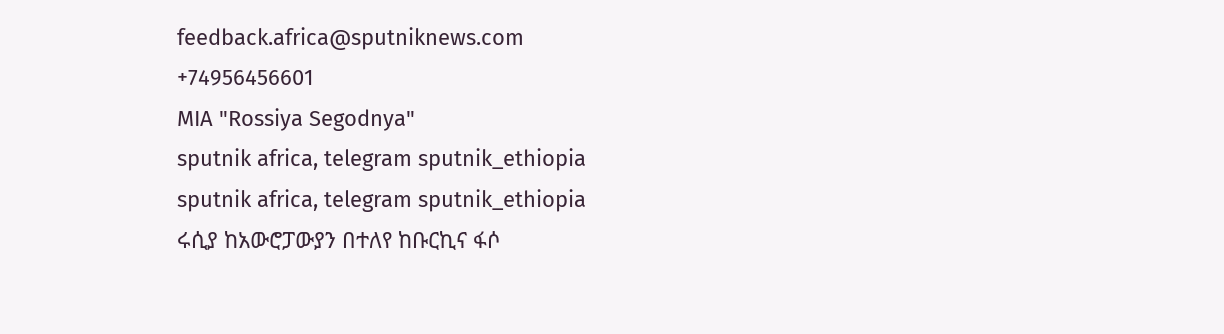feedback.africa@sputniknews.com
+74956456601
MIA "Rossiya Segodnya"
sputnik africa, telegram sputnik_ethiopia
sputnik africa, telegram sputnik_ethiopia
ሩሲያ ከአውሮፓውያን በተለየ ከቡርኪና ፋሶ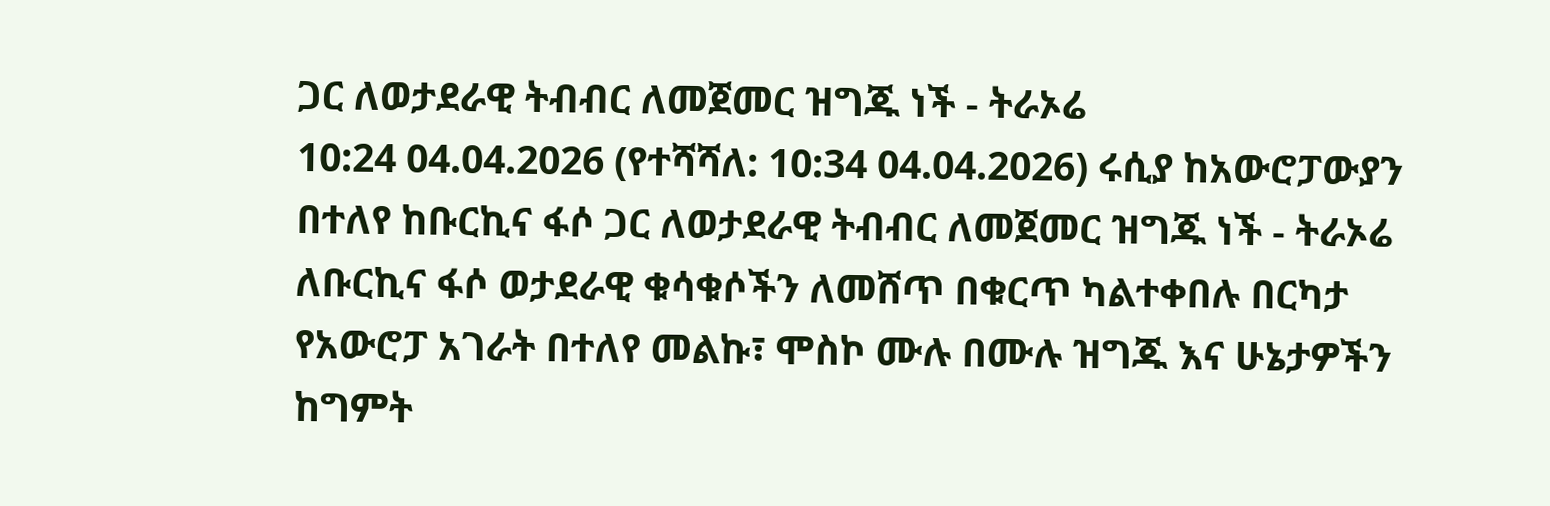ጋር ለወታደራዊ ትብብር ለመጀመር ዝግጁ ነች - ትራኦሬ
10:24 04.04.2026 (የተሻሻለ: 10:34 04.04.2026) ሩሲያ ከአውሮፓውያን በተለየ ከቡርኪና ፋሶ ጋር ለወታደራዊ ትብብር ለመጀመር ዝግጁ ነች - ትራኦሬ
ለቡርኪና ፋሶ ወታደራዊ ቁሳቁሶችን ለመሸጥ በቁርጥ ካልተቀበሉ በርካታ የአውሮፓ አገራት በተለየ መልኩ፣ ሞስኮ ሙሉ በሙሉ ዝግጁ እና ሁኔታዎችን ከግምት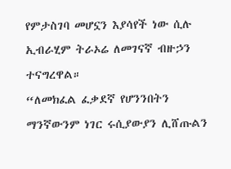የምታስገባ መሆኗን እያሳየች ነው ሲሉ ኢብራሂም ትራኦሬ ለመገናኛ ብዙኃን ተናግረዋል።
“ለመክፈል ፈቃደኛ የሆንንበትን ማንኛውንም ነገር ሩሲያውያን ሊሸጡልን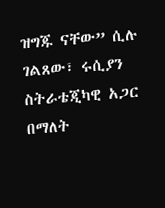ዝግጁ ናቸው” ሲሉ ገልጸው፣ ሩሲያን ስትራቴጂካዊ አጋር በማለት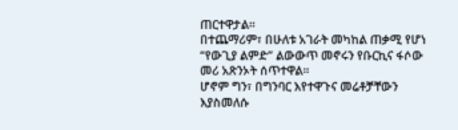ጠርተዋታል።
በተጨማሪም፣ በሁለቱ አገራት መካከል ጠቃሚ የሆነ “የውጊያ ልምድ” ልውውጥ መኖሩን የቡርኪና ፋሶው መሪ አጽንኦት ሰጥተዋል።
ሆኖም ግን፣ በግንባር እየተዋጉና መሬቶቻቸውን እያስመለሱ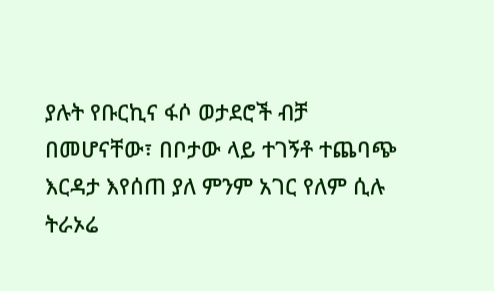ያሉት የቡርኪና ፋሶ ወታደሮች ብቻ በመሆናቸው፣ በቦታው ላይ ተገኝቶ ተጨባጭ እርዳታ እየሰጠ ያለ ምንም አገር የለም ሲሉ ትራኦሬ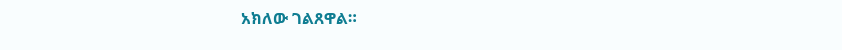አክለው ገልጸዋል።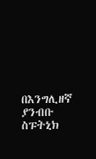በእንግሊዘኛ ያንብቡ
ስፑትኒክ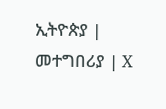ኢትዮጵያ | መተግበሪያ | X